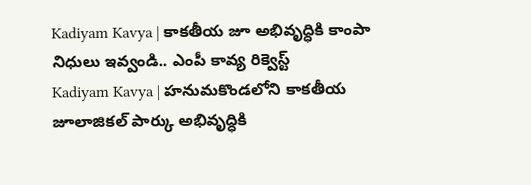Kadiyam Kavya | కాకతీయ జూ అభివృద్ధికి కాంపా నిధులు ఇవ్వండి.. ఎంపీ కావ్య రిక్వెస్ట్
Kadiyam Kavya | హనుమకొండలోని కాకతీయ జూలాజికల్ పార్కు అభివృద్ధికి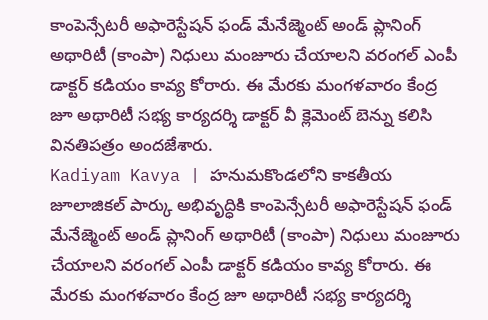కాంపెన్సేటరీ అఫారెస్టేషన్ ఫండ్ మేనేజ్మెంట్ అండ్ ప్లానింగ్ అథారిటీ (కాంపా) నిధులు మంజూరు చేయాలని వరంగల్ ఎంపీ డాక్టర్ కడియం కావ్య కోరారు. ఈ మేరకు మంగళవారం కేంద్ర జూ అథారిటీ సభ్య కార్యదర్శి డాక్టర్ వీ క్లెమెంట్ బెన్ను కలిసి వినతిపత్రం అందజేశారు.
Kadiyam Kavya | హనుమకొండలోని కాకతీయ జూలాజికల్ పార్కు అభివృద్ధికి కాంపెన్సేటరీ అఫారెస్టేషన్ ఫండ్ మేనేజ్మెంట్ అండ్ ప్లానింగ్ అథారిటీ (కాంపా) నిధులు మంజూరు చేయాలని వరంగల్ ఎంపీ డాక్టర్ కడియం కావ్య కోరారు. ఈ మేరకు మంగళవారం కేంద్ర జూ అథారిటీ సభ్య కార్యదర్శి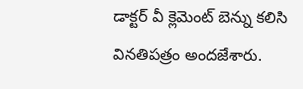డాక్టర్ వీ క్లెమెంట్ బెన్ను కలిసి వినతిపత్రం అందజేశారు.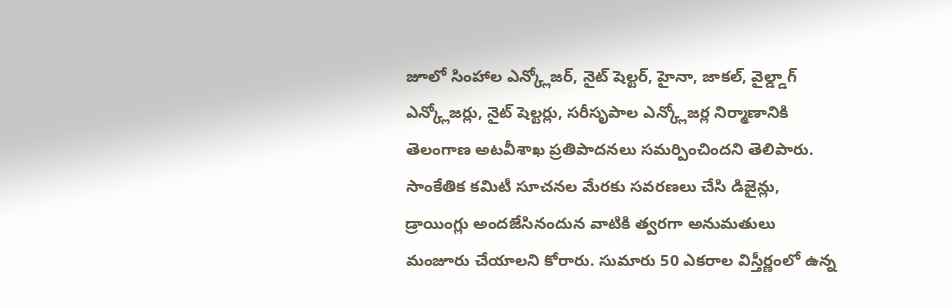జూలో సింహాల ఎన్క్లోజర్, నైట్ షెల్టర్, హైనా, జాకల్, వైల్డ్డాగ్ ఎన్క్లోజర్లు, నైట్ షెల్టర్లు, సరీసృపాల ఎన్క్లోజర్ల నిర్మాణానికి తెలంగాణ అటవీశాఖ ప్రతిపాదనలు సమర్పించిందని తెలిపారు.
సాంకేతిక కమిటీ సూచనల మేరకు సవరణలు చేసి డిజైన్లు, డ్రాయింగ్లు అందజేసినందున వాటికి త్వరగా అనుమతులు మంజూరు చేయాలని కోరారు. సుమారు 50 ఎకరాల విస్తీర్ణంలో ఉన్న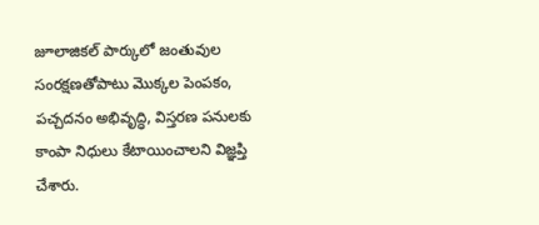జూలాజికల్ పార్కులో జంతువుల సంరక్షణతోపాటు మొక్కల పెంపకం, పచ్చదనం అభివృద్ధి, విస్తరణ పనులకు కాంపా నిధులు కేటాయించాలని విజ్ఞప్తి చేశారు.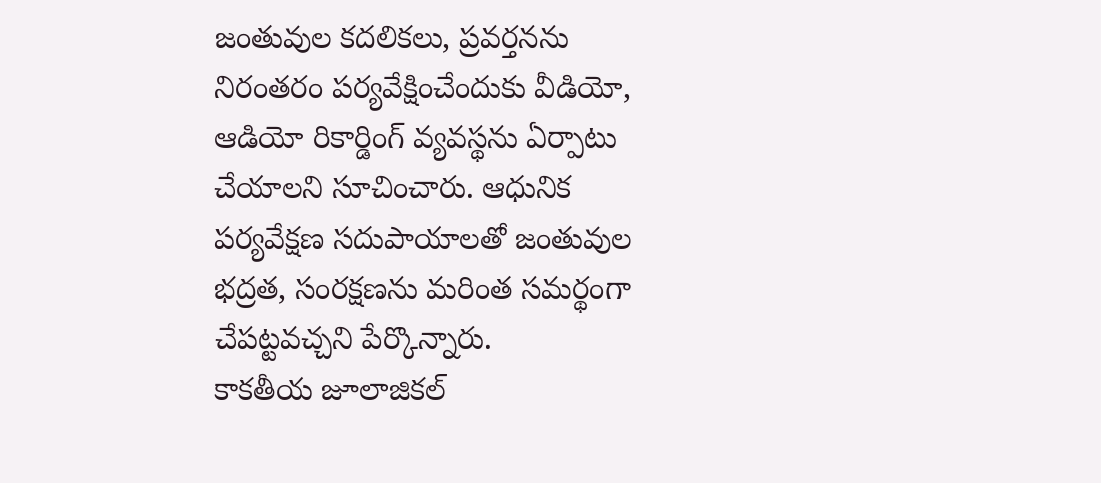జంతువుల కదలికలు, ప్రవర్తనను నిరంతరం పర్యవేక్షించేందుకు వీడియో, ఆడియో రికార్డింగ్ వ్యవస్థను ఏర్పాటు చేయాలని సూచించారు. ఆధునిక పర్యవేక్షణ సదుపాయాలతో జంతువుల భద్రత, సంరక్షణను మరింత సమర్థంగా చేపట్టవచ్చని పేర్కొన్నారు.
కాకతీయ జూలాజికల్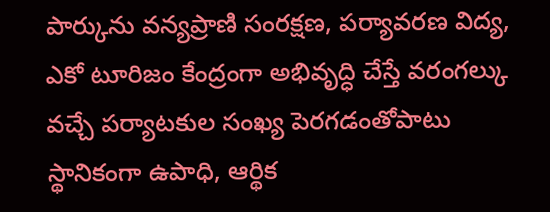పార్కును వన్యప్రాణి సంరక్షణ, పర్యావరణ విద్య, ఎకో టూరిజం కేంద్రంగా అభివృద్ధి చేస్తే వరంగల్కు వచ్చే పర్యాటకుల సంఖ్య పెరగడంతోపాటు స్థానికంగా ఉపాధి, ఆర్థిక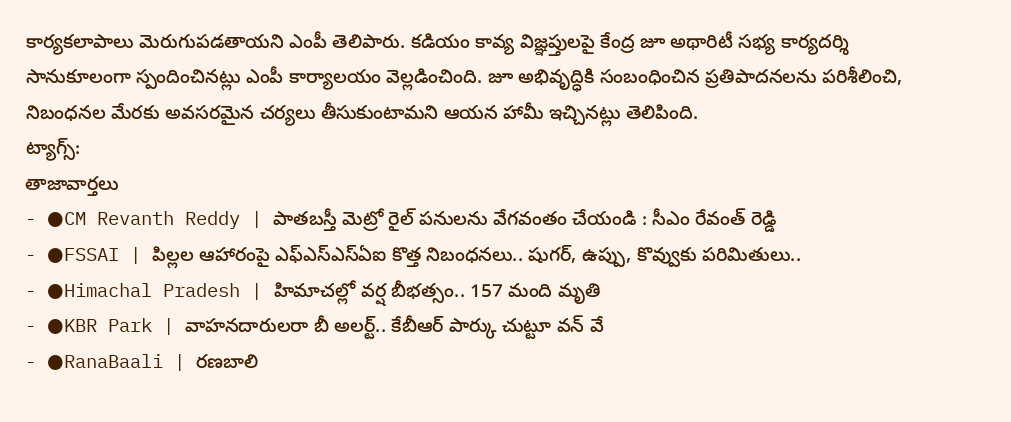కార్యకలాపాలు మెరుగుపడతాయని ఎంపీ తెలిపారు. కడియం కావ్య విజ్ఞప్తులపై కేంద్ర జూ అథారిటీ సభ్య కార్యదర్శి సానుకూలంగా స్పందించినట్లు ఎంపీ కార్యాలయం వెల్లడించింది. జూ అభివృద్ధికి సంబంధించిన ప్రతిపాదనలను పరిశీలించి, నిబంధనల మేరకు అవసరమైన చర్యలు తీసుకుంటామని ఆయన హామీ ఇచ్చినట్లు తెలిపింది.
ట్యాగ్స్:
తాజావార్తలు
- ●CM Revanth Reddy | పాతబస్తీ మెట్రో రైల్ పనులను వేగవంతం చేయండి : సీఎం రేవంత్ రెడ్డి
- ●FSSAI | పిల్లల ఆహారంపై ఎఫ్ఎస్ఎస్ఏఐ కొత్త నిబంధనలు.. షుగర్, ఉప్పు, కొవ్వుకు పరిమితులు..
- ●Himachal Pradesh | హిమాచల్లో వర్ష బీభత్సం.. 157 మంది మృతి
- ●KBR Park | వాహనదారులరా బీ అలర్ట్.. కేబీఆర్ పార్కు చుట్టూ వన్ వే
- ●RanaBaali | రణబాలి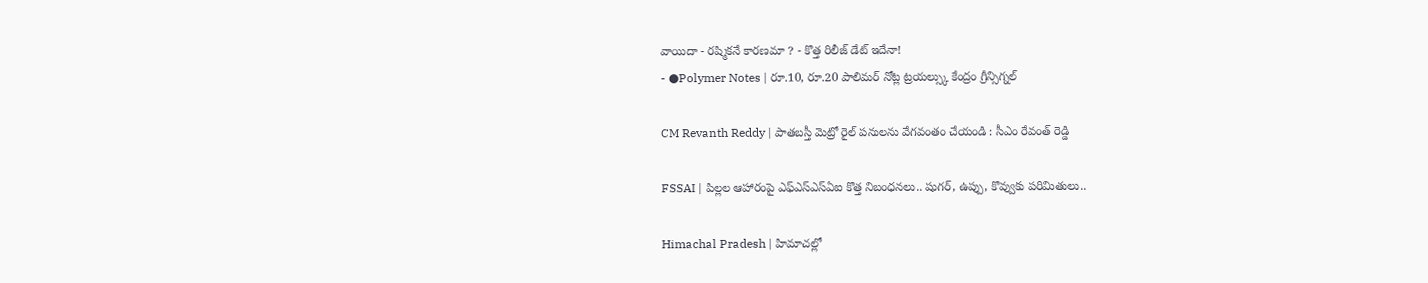వాయిదా - రష్మికనే కారణమా ? - కొత్త రిలీజ్ డేట్ ఇదేనా!
- ●Polymer Notes | రూ.10, రూ.20 పాలిమర్ నోట్ల ట్రయల్స్కు కేంద్రం గ్రీన్సిగ్నల్

CM Revanth Reddy | పాతబస్తీ మెట్రో రైల్ పనులను వేగవంతం చేయండి : సీఎం రేవంత్ రెడ్డి

FSSAI | పిల్లల ఆహారంపై ఎఫ్ఎస్ఎస్ఏఐ కొత్త నిబంధనలు.. షుగర్, ఉప్పు, కొవ్వుకు పరిమితులు..

Himachal Pradesh | హిమాచల్లో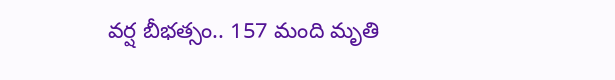వర్ష బీభత్సం.. 157 మంది మృతి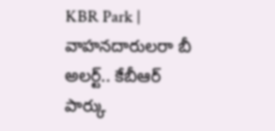KBR Park | వాహనదారులరా బీ అలర్ట్.. కేబీఆర్ పార్కు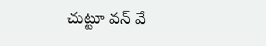చుట్టూ వన్ వే